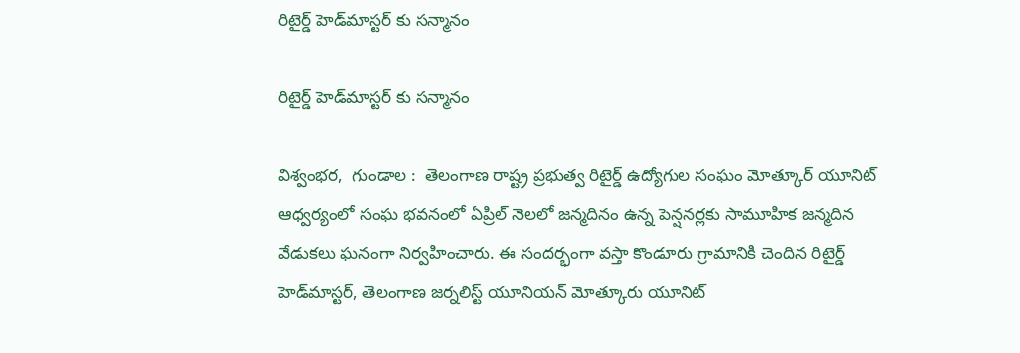రిటైర్డ్ హెడ్‌మాస్టర్ కు సన్మానం

రిటైర్డ్ హెడ్‌మాస్టర్ కు సన్మానం

విశ్వంభర,  గుండాల :  తెలంగాణ రాష్ట్ర ప్రభుత్వ రిటైర్డ్ ఉద్యోగుల సంఘం మోత్కూర్ యూనిట్ ఆధ్వర్యంలో సంఘ భవనంలో ఏప్రిల్ నెలలో జన్మదినం ఉన్న పెన్షనర్లకు సామూహిక జన్మదిన వేడుకలు ఘనంగా నిర్వహించారు. ఈ సందర్భంగా వస్తా కొండూరు గ్రామానికి చెందిన రిటైర్డ్ హెడ్‌మాస్టర్, తెలంగాణ జర్నలిస్ట్ యూనియన్ మోత్కూరు యూనిట్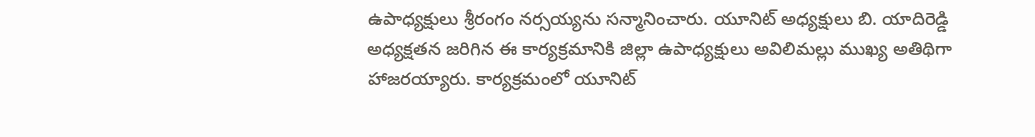ఉపాధ్యక్షులు శ్రీరంగం నర్సయ్యను సన్మానించారు. యూనిట్ అధ్యక్షులు బి. యాదిరెడ్డి అధ్యక్షతన జరిగిన ఈ కార్యక్రమానికి జిల్లా ఉపాధ్యక్షులు అవిలిమల్లు ముఖ్య అతిథిగా హాజరయ్యారు. కార్యక్రమంలో యూనిట్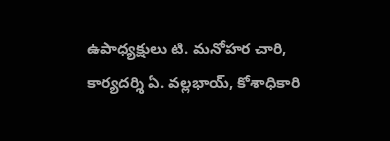ఉపాధ్యక్షులు టి. మనోహర చారి, కార్యదర్శి ఏ. వల్లభాయ్, కోశాధికారి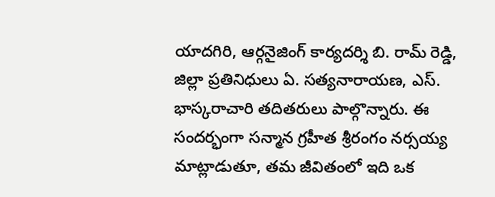యాదగిరి, ఆర్గనైజింగ్ కార్యదర్శి బి. రామ్ రెడ్డి, జిల్లా ప్రతినిధులు ఏ. సత్యనారాయణ, ఎస్. భాస్కరాచారి తదితరులు పాల్గొన్నారు. ఈ సందర్భంగా సన్మాన గ్రహీత శ్రీరంగం నర్సయ్య మాట్లాడుతూ, తమ జీవితంలో ఇది ఒక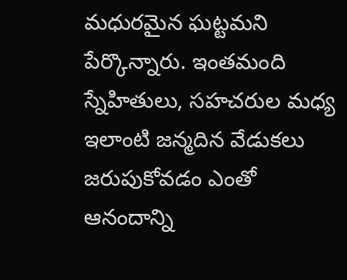మధురమైన ఘట్టమని పేర్కొన్నారు. ఇంతమంది స్నేహితులు, సహచరుల మధ్య ఇలాంటి జన్మదిన వేడుకలు జరుపుకోవడం ఎంతో ఆనందాన్ని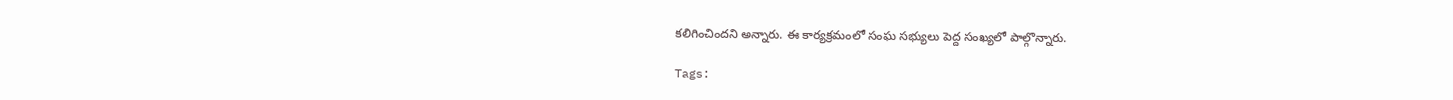కలిగించిందని అన్నారు. ఈ కార్యక్రమంలో సంఘ సభ్యులు పెద్ద సంఖ్యలో పాల్గొన్నారు.

Tags: